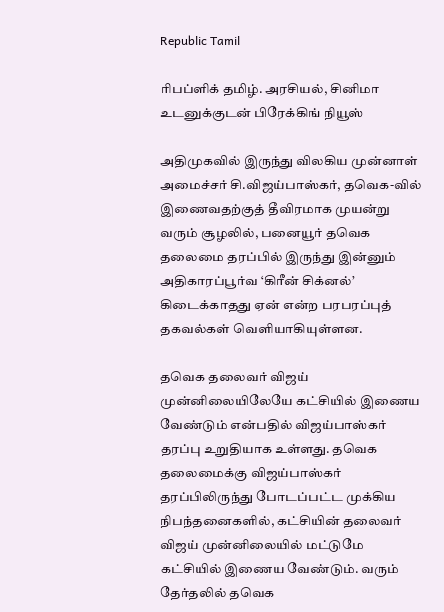Republic Tamil

ரிபப்ளிக் தமிழ். அரசியல், சினிமா உடனுக்குடன் பிரேக்கிங் நியூஸ்

அதிமுகவில் இருந்து விலகிய முன்னாள் அமைச்சர் சி.விஜய்பாஸ்கர், தவெக-வில் இணைவதற்குத் தீவிரமாக முயன்று வரும் சூழலில், பனையூர் தவெக தலைமை தரப்பில் இருந்து இன்னும் அதிகாரப்பூர்வ ‘கிரீன் சிக்னல்’ கிடைக்காதது ஏன் என்ற பரபரப்புத் தகவல்கள் வெளியாகியுள்ளன.

தவெக தலைவர் விஜய் முன்னிலையிலேயே கட்சியில் இணைய வேண்டும் என்பதில் விஜய்பாஸ்கர் தரப்பு உறுதியாக உள்ளது. தவெக தலைமைக்கு விஜய்பாஸ்கர் தரப்பிலிருந்து போடப்பட்ட முக்கிய நிபந்தனைகளில், கட்சியின் தலைவர் விஜய் முன்னிலையில் மட்டுமே கட்சியில் இணைய வேண்டும். வரும் தேர்தலில் தவெக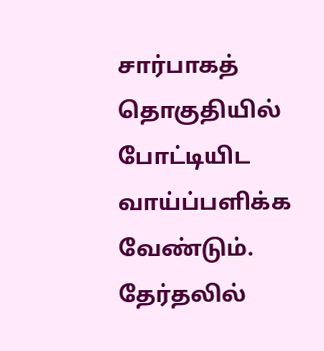சார்பாகத் தொகுதியில் போட்டியிட வாய்ப்பளிக்க வேண்டும். தேர்தலில்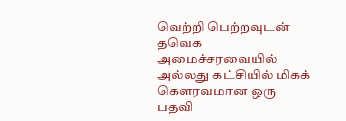வெற்றி பெற்றவுடன் தவெக அமைச்சரவையில் அல்லது கட்சியில் மிகக் கௌரவமான ஒரு பதவி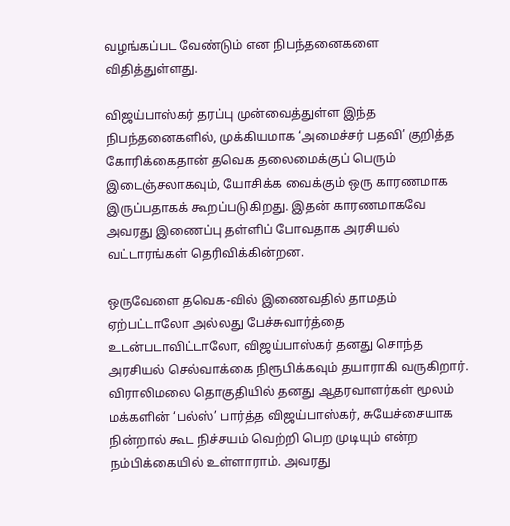வழங்கப்பட வேண்டும் என நிபந்தனைகளை விதித்துள்ளது.

விஜய்பாஸ்கர் தரப்பு முன்வைத்துள்ள இந்த நிபந்தனைகளில், முக்கியமாக ‘அமைச்சர் பதவி’ குறித்த கோரிக்கைதான் தவெக தலைமைக்குப் பெரும் இடைஞ்சலாகவும், யோசிக்க வைக்கும் ஒரு காரணமாக இருப்பதாகக் கூறப்படுகிறது. இதன் காரணமாகவே அவரது இணைப்பு தள்ளிப் போவதாக அரசியல் வட்டாரங்கள் தெரிவிக்கின்றன.

ஒருவேளை தவெக-வில் இணைவதில் தாமதம் ஏற்பட்டாலோ அல்லது பேச்சுவார்த்தை உடன்படாவிட்டாலோ, விஜய்பாஸ்கர் தனது சொந்த அரசியல் செல்வாக்கை நிரூபிக்கவும் தயாராகி வருகிறார். விராலிமலை தொகுதியில் தனது ஆதரவாளர்கள் மூலம் மக்களின் ‘பல்ஸ்’ பார்த்த விஜய்பாஸ்கர், சுயேச்சையாக நின்றால் கூட நிச்சயம் வெற்றி பெற முடியும் என்ற நம்பிக்கையில் உள்ளாராம். அவரது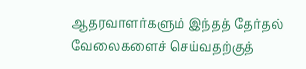ஆதரவாளர்களும் இந்தத் தேர்தல் வேலைகளைச் செய்வதற்குத்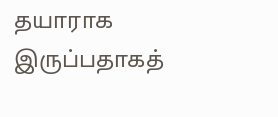தயாராக இருப்பதாகத்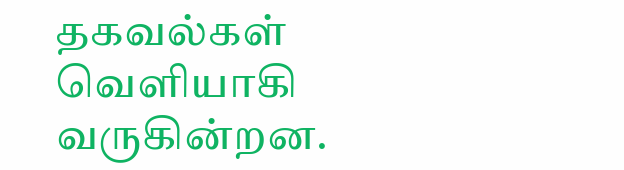தகவல்கள் வெளியாகி வருகின்றன.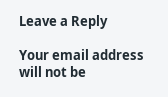Leave a Reply

Your email address will not be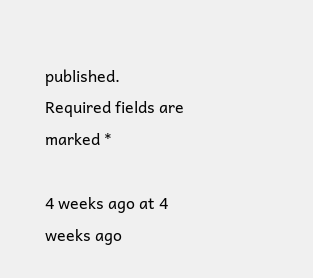published. Required fields are marked *

4 weeks ago at 4 weeks ago